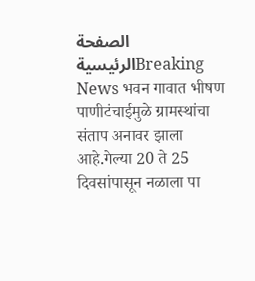الصفحة الرئيسيةBreaking News भवन गावात भीषण पाणीटंचाईमुळे ग्रामस्थांचा संताप अनावर झाला आहे.गेल्या 20 ते 25 दिवसांपासून नळाला पा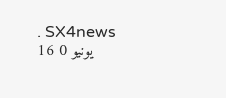. SX4news 16 يونيو 0